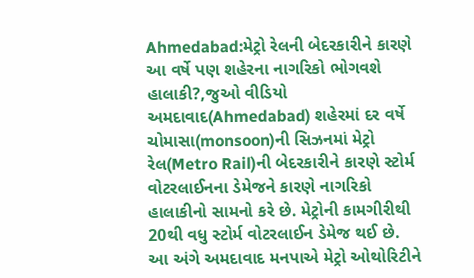Ahmedabad:મેટ્રો રેલની બેદરકારીને કારણે આ વર્ષે પણ શહેરના નાગરિકો ભોગવશે હાલાકી?,જુઓ વીડિયો
અમદાવાદ(Ahmedabad) શહેરમાં દર વર્ષે ચોમાસા(monsoon)ની સિઝનમાં મેટ્રો રેલ(Metro Rail)ની બેદરકારીને કારણે સ્ટોર્મ વોટરલાઈનના ડેમેજને કારણે નાગરિકો હાલાકીનો સામનો કરે છે. મેટ્રોની કામગીરીથી 20થી વધુ સ્ટોર્મ વોટરલાઈન ડેમેજ થઈ છે. આ અંગે અમદાવાદ મનપાએ મેટ્રો ઓથોરિટીને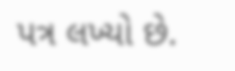પત્ર લખ્યો છે.